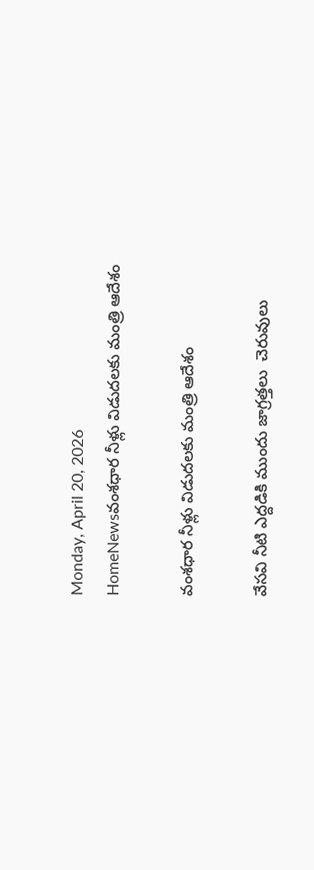Monday, April 20, 2026
HomeNewsవంశధార నీళ్లు విడుదలకు మంత్రి ఆదేశం

వంశధార నీళ్లు విడుదలకు మంత్రి ఆదేశం

వేసవి నీటి ఎద్దడికి ముందు జాగ్రత్తలు  చెరువులు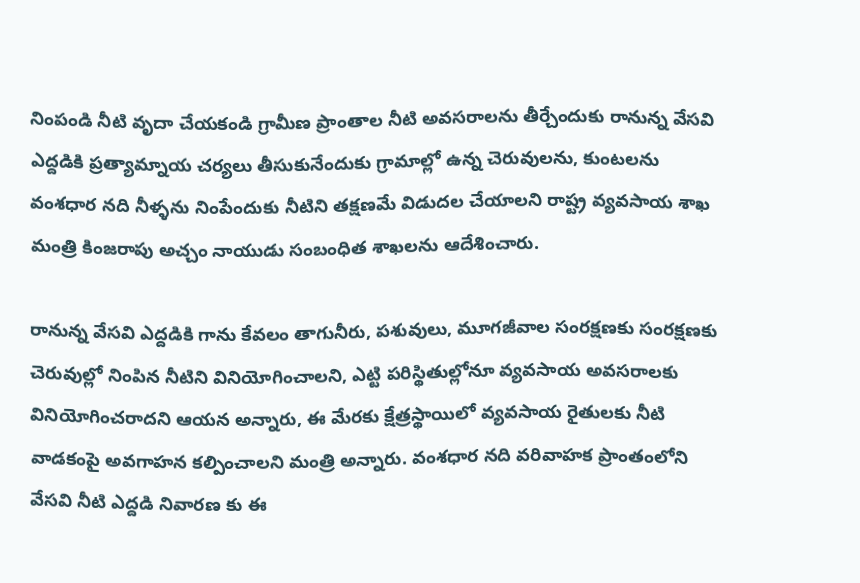నింపండి నీటి వృదా చేయకండి గ్రామీణ ప్రాంతాల నీటి అవసరాలను తీర్చేందుకు రానున్న వేసవి ఎద్దడికి ప్రత్యామ్నాయ చర్యలు తీసుకునేందుకు గ్రామాల్లో ఉన్న చెరువులను, కుంటలను వంశధార నది నీళ్ళను నింపేందుకు నీటిని తక్షణమే విడుదల చేయాలని రాష్ట్ర వ్యవసాయ శాఖ మంత్రి కింజరాపు అచ్చం నాయుడు సంబంధిత శాఖలను ఆదేశించారు.

రానున్న వేసవి ఎద్దడికి గాను కేవలం తాగునీరు, పశువులు, మూగజీవాల సంరక్షణకు సంరక్షణకు చెరువుల్లో నింపిన నీటిని వినియోగించాలని, ఎట్టి పరిస్థితుల్లోనూ వ్యవసాయ అవసరాలకు వినియోగించరాదని ఆయన అన్నారు, ఈ మేరకు క్షేత్రస్థాయిలో వ్యవసాయ రైతులకు నీటి వాడకంపై అవగాహన కల్పించాలని మంత్రి అన్నారు. వంశధార నది వరివాహక ప్రాంతంలోని వేసవి నీటి ఎద్దడి నివారణ కు ఈ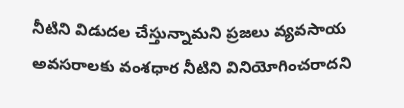నీటిని విడుదల చేస్తున్నామని ప్రజలు వ్యవసాయ అవసరాలకు వంశధార నీటిని వినియోగించరాదని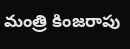మంత్రి కింజరాపు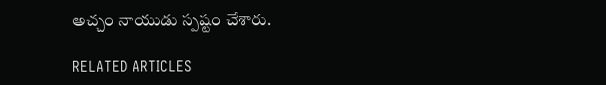అచ్చం నాయుడు స్పష్టం చేశారు.

RELATED ARTICLES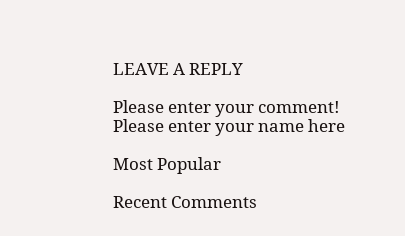LEAVE A REPLY

Please enter your comment!
Please enter your name here

Most Popular

Recent Comments